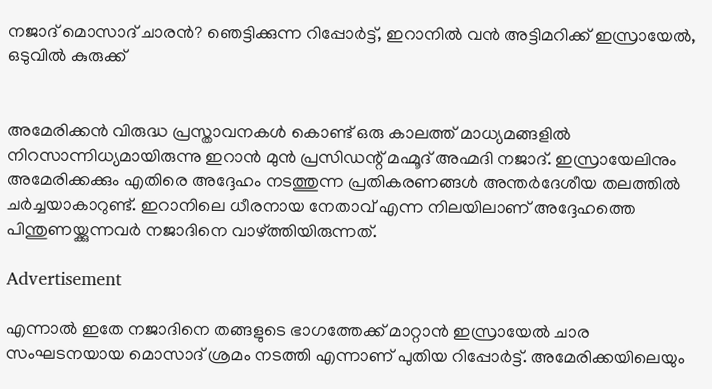നജാദ് മൊസാദ് ചാരന്‍? ഞെട്ടിക്കുന്ന റിപ്പോര്‍ട്ട്, ഇറാനില്‍ വന്‍ അട്ടിമറിക്ക് ഇസ്രായേല്‍, ഒടുവില്‍ കുരുക്ക്


അമേരിക്കന്‍ വിരുദ്ധ പ്രസ്താവനകള്‍ കൊണ്ട് ഒരു കാലത്ത് മാധ്യമങ്ങളില്‍ നിറസാന്നിധ്യമായിരുന്നു ഇറാന്‍ മുന്‍ പ്രസിഡന്റ് മഹ്മൂദ് അഹ്മദി നജാദ്. ഇസ്രായേലിനും അമേരിക്കക്കും എതിരെ അദ്ദേഹം നടത്തുന്ന പ്രതികരണങ്ങള്‍ അന്തര്‍ദേശീയ തലത്തില്‍ ചര്‍ച്ചയാകാറുണ്ട്. ഇറാനിലെ ധീരനായ നേതാവ് എന്ന നിലയിലാണ് അദ്ദേഹത്തെ പിന്തുണയ്ക്കുന്നവര്‍ നജാദിനെ വാഴ്ത്തിയിരുന്നത്.

Advertisement

എന്നാല്‍ ഇതേ നജാദിനെ തങ്ങളുടെ ഭാഗത്തേക്ക് മാറ്റാന്‍ ഇസ്രായേല്‍ ചാര സംഘടനയായ മൊസാദ് ശ്രമം നടത്തി എന്നാണ് പുതിയ റിപ്പോര്‍ട്ട്. അമേരിക്കയിലെയും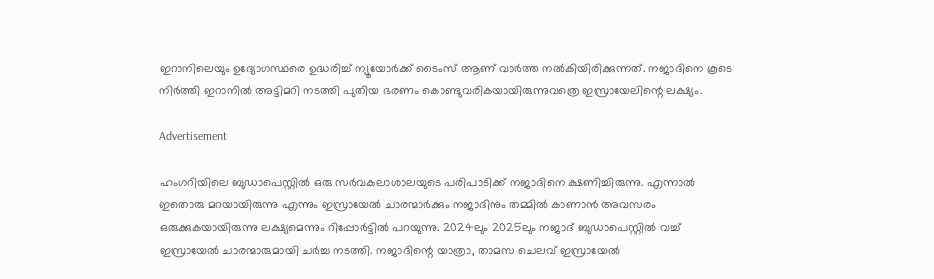ഇറാനിലെയും ഉദ്യോഗസ്ഥരെ ഉദ്ധരിച്ച് ന്യൂയോര്‍ക്ക് ടൈംസ് ആണ് വാര്‍ത്ത നല്‍കിയിരിക്കുന്നത്. നജാദിനെ കൂടെ നിര്‍ത്തി ഇറാനില്‍ അട്ടിമറി നടത്തി പുതിയ ഭരണം കൊണ്ടുവരികയായിരുന്നുവത്രെ ഇസ്രായേലിന്റെ ലക്ഷ്യം.

Advertisement

ഹംഗറിയിലെ ബുഡാപെസ്റ്റില്‍ ഒരു സര്‍വകലാശാലയുടെ പരിപാടിക്ക് നജാദിനെ ക്ഷണിച്ചിരുന്നു. എന്നാല്‍ ഇതൊരു മറയായിരുന്നു എന്നും ഇസ്രായേല്‍ ചാരന്മാര്‍ക്കും നജാദിനും തമ്മില്‍ കാണാന്‍ അവസരം ഒരുക്കുകയായിരുന്നു ലക്ഷ്യമെന്നും റിപ്പോര്‍ട്ടില്‍ പറയുന്നു. 2024ലും 2025ലും നജാദ് ബുഡാപെസ്റ്റില്‍ വച്ച് ഇസ്രായേല്‍ ചാരന്മാരുമായി ചര്‍ച്ച നടത്തി. നജാദിന്റെ യാത്രാ, താമസ ചെലവ് ഇസ്രായേല്‍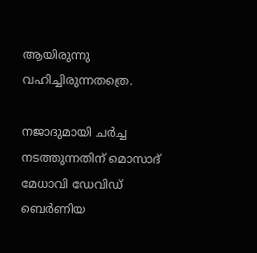ആയിരുന്നു വഹിച്ചിരുന്നതത്രെ.

നജാദുമായി ചര്‍ച്ച നടത്തുന്നതിന് മൊസാദ് മേധാവി ഡേവിഡ് ബെര്‍ണിയ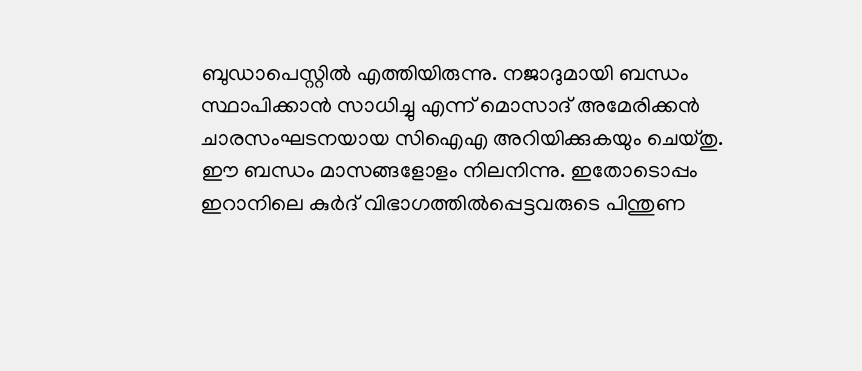ബുഡാപെസ്റ്റില്‍ എത്തിയിരുന്നു. നജാദുമായി ബന്ധം സ്ഥാപിക്കാന്‍ സാധിച്ചു എന്ന് മൊസാദ് അമേരിക്കന്‍ ചാരസംഘടനയായ സിഐഎ അറിയിക്കുകയും ചെയ്തു. ഈ ബന്ധം മാസങ്ങളോളം നിലനിന്നു. ഇതോടൊപ്പം ഇറാനിലെ കുര്‍ദ് വിഭാഗത്തില്‍പ്പെട്ടവരുടെ പിന്തുണ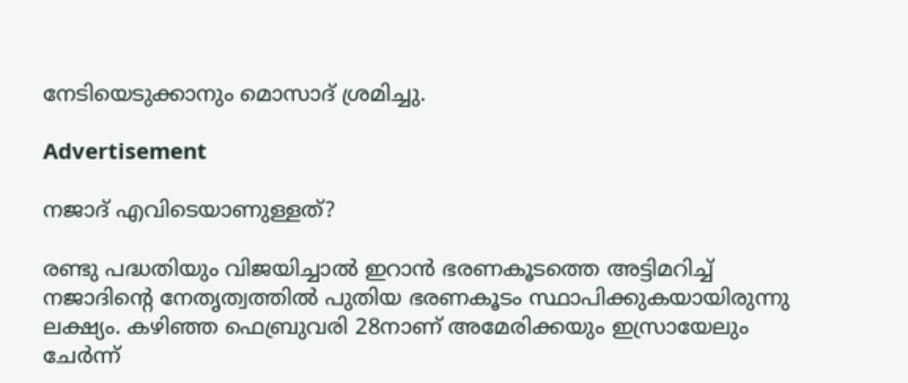നേടിയെടുക്കാനും മൊസാദ് ശ്രമിച്ചു.

Advertisement

നജാദ് എവിടെയാണുള്ളത്?

രണ്ടു പദ്ധതിയും വിജയിച്ചാല്‍ ഇറാന്‍ ഭരണകൂടത്തെ അട്ടിമറിച്ച് നജാദിന്റെ നേതൃത്വത്തില്‍ പുതിയ ഭരണകൂടം സ്ഥാപിക്കുകയായിരുന്നു ലക്ഷ്യം. കഴിഞ്ഞ ഫെബ്രുവരി 28നാണ് അമേരിക്കയും ഇസ്രായേലും ചേര്‍ന്ന്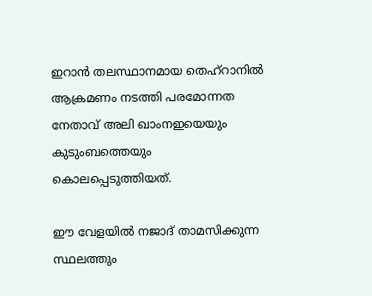ഇറാന്‍ തലസ്ഥാനമായ തെഹ്‌റാനില്‍ ആക്രമണം നടത്തി പരമോന്നത നേതാവ് അലി ഖാംനഇയെയും കുടുംബത്തെയും കൊലപ്പെടുത്തിയത്.

ഈ വേളയില്‍ നജാദ് താമസിക്കുന്ന സ്ഥലത്തും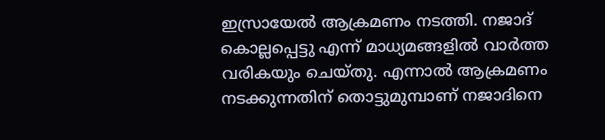ഇസ്രായേല്‍ ആക്രമണം നടത്തി. നജാദ് കൊല്ലപ്പെട്ടു എന്ന് മാധ്യമങ്ങളില്‍ വാര്‍ത്ത വരികയും ചെയ്തു. എന്നാല്‍ ആക്രമണം നടക്കുന്നതിന് തൊട്ടുമുമ്പാണ് നജാദിനെ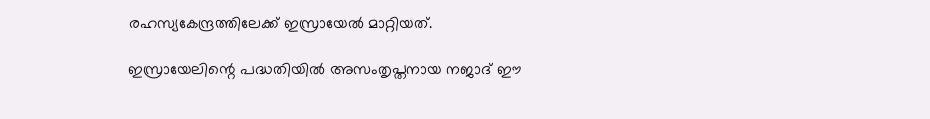രഹസ്യകേന്ദ്രത്തിലേക്ക് ഇസ്രായേല്‍ മാറ്റിയത്.

ഇസ്രായേലിന്റെ പദ്ധതിയില്‍ അസംതൃപ്തനായ നജാദ് ഈ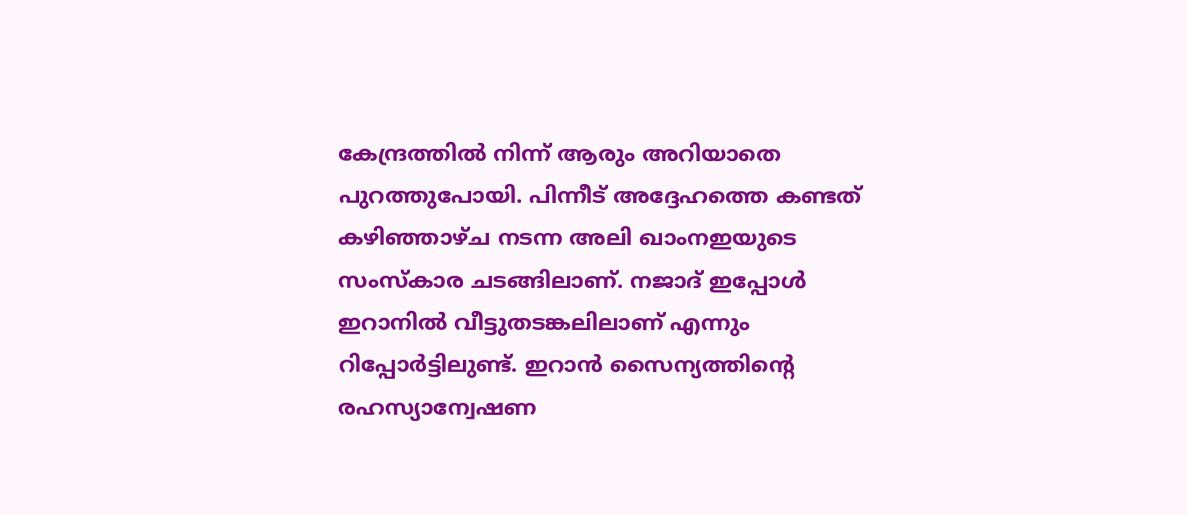കേന്ദ്രത്തില്‍ നിന്ന് ആരും അറിയാതെ പുറത്തുപോയി. പിന്നീട് അദ്ദേഹത്തെ കണ്ടത് കഴിഞ്ഞാഴ്ച നടന്ന അലി ഖാംനഇയുടെ സംസ്‌കാര ചടങ്ങിലാണ്. നജാദ് ഇപ്പോള്‍ ഇറാനില്‍ വീട്ടുതടങ്കലിലാണ് എന്നും റിപ്പോര്‍ട്ടിലുണ്ട്. ഇറാന്‍ സൈന്യത്തിന്റെ രഹസ്യാന്വേഷണ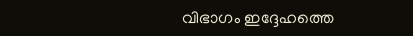വിഭാഗം ഇദ്ദേഹത്തെ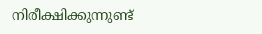നിരീക്ഷിക്കുന്നുണ്ട്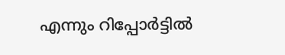എന്നും റിപ്പോര്‍ട്ടില്‍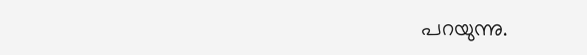പറയുന്നു.